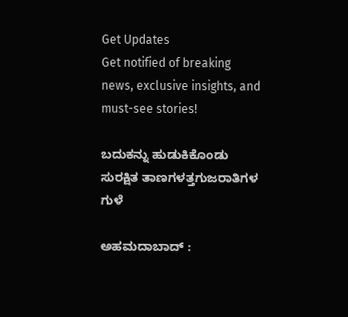Get Updates
Get notified of breaking news, exclusive insights, and must-see stories!

ಬದುಕನ್ನು ಹುಡುಕಿಕೊಂಡು ಸುರಕ್ಷಿತ ತಾಣಗಳತ್ತಗುಜರಾತಿಗಳ ಗುಳೆ

ಅಹಮದಾಬಾದ್‌ :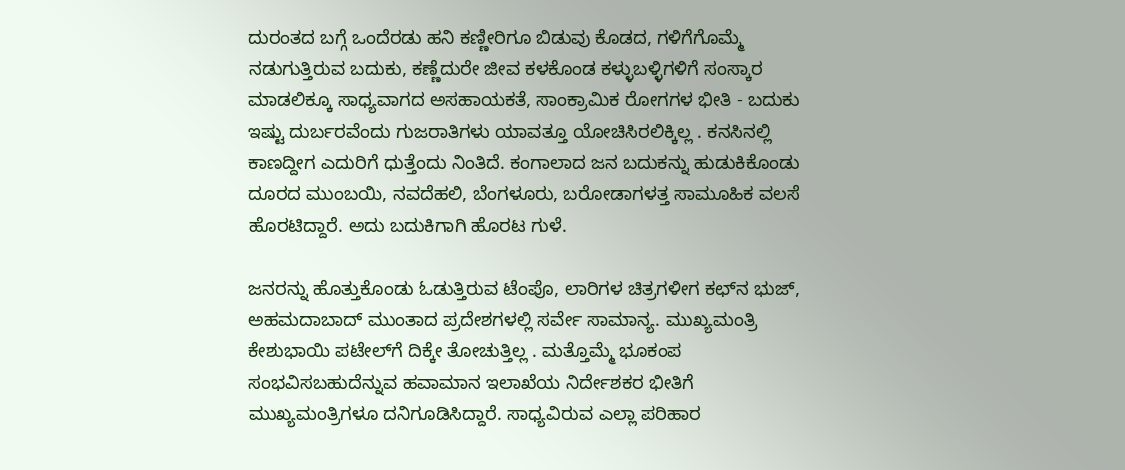ದುರಂತದ ಬಗ್ಗೆ ಒಂದೆರಡು ಹನಿ ಕಣ್ಣೀರಿಗೂ ಬಿಡುವು ಕೊಡದ, ಗಳಿಗೆಗೊಮ್ಮೆ ನಡುಗುತ್ತಿರುವ ಬದುಕು, ಕಣ್ಣೆದುರೇ ಜೀವ ಕಳಕೊಂಡ ಕಳ್ಳುಬಳ್ಳಿಗಳಿಗೆ ಸಂಸ್ಕಾರ ಮಾಡಲಿಕ್ಕೂ ಸಾಧ್ಯವಾಗದ ಅಸಹಾಯಕತೆ, ಸಾಂಕ್ರಾಮಿಕ ರೋಗಗಳ ಭೀತಿ - ಬದುಕು ಇಷ್ಟು ದುರ್ಬರವೆಂದು ಗುಜರಾತಿಗಳು ಯಾವತ್ತೂ ಯೋಚಿಸಿರಲಿಕ್ಕಿಲ್ಲ . ಕನಸಿನಲ್ಲಿ ಕಾಣದ್ದೀಗ ಎದುರಿಗೆ ಧುತ್ತೆಂದು ನಿಂತಿದೆ. ಕಂಗಾಲಾದ ಜನ ಬದುಕನ್ನು ಹುಡುಕಿಕೊಂಡು ದೂರದ ಮುಂಬಯಿ, ನವದೆಹಲಿ, ಬೆಂಗಳೂರು, ಬರೋಡಾಗಳತ್ತ ಸಾಮೂಹಿಕ ವಲಸೆ ಹೊರಟಿದ್ದಾರೆ. ಅದು ಬದುಕಿಗಾಗಿ ಹೊರಟ ಗುಳೆ.

ಜನರನ್ನು ಹೊತ್ತುಕೊಂಡು ಓಡುತ್ತಿರುವ ಟೆಂಪೊ, ಲಾರಿಗಳ ಚಿತ್ರಗಳೀಗ ಕಛ್‌ನ ಭುಜ್‌, ಅಹಮದಾಬಾದ್‌ ಮುಂತಾದ ಪ್ರದೇಶಗಳಲ್ಲಿ ಸರ್ವೇ ಸಾಮಾನ್ಯ. ಮುಖ್ಯಮಂತ್ರಿ ಕೇಶುಭಾಯಿ ಪಟೇಲ್‌ಗೆ ದಿಕ್ಕೇ ತೋಚುತ್ತಿಲ್ಲ . ಮತ್ತೊಮ್ಮೆ ಭೂಕಂಪ ಸಂಭವಿಸಬಹುದೆನ್ನುವ ಹವಾಮಾನ ಇಲಾಖೆಯ ನಿರ್ದೇಶಕರ ಭೀತಿಗೆ ಮುಖ್ಯಮಂತ್ರಿಗಳೂ ದನಿಗೂಡಿಸಿದ್ದಾರೆ. ಸಾಧ್ಯವಿರುವ ಎಲ್ಲಾ ಪರಿಹಾರ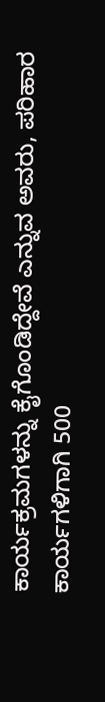ಕಾರ್ಯಕ್ರಮಗಳನ್ನು ಕೈಗೊಂಡಿದ್ದೇವೆ ಎನ್ನುವ ಅವರು, ಪರಿಹಾರ ಕಾರ್ಯಗಳಿಗಾಗಿ 500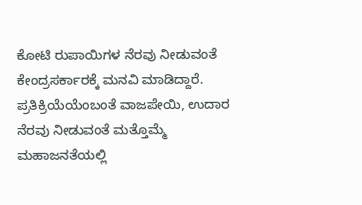ಕೋಟಿ ರುಪಾಯಿಗಳ ನೆರವು ನೀಡುವಂತೆ ಕೇಂದ್ರಸರ್ಕಾರಕ್ಕೆ ಮನವಿ ಮಾಡಿದ್ದಾರೆ. ಪ್ರತಿಕ್ರಿಯೆಯೆಂಬಂತೆ ವಾಜಪೇಯಿ, ಉದಾರ ನೆರವು ನೀಡುವಂತೆ ಮತ್ತೊಮ್ಮೆ ಮಹಾಜನತೆಯಲ್ಲಿ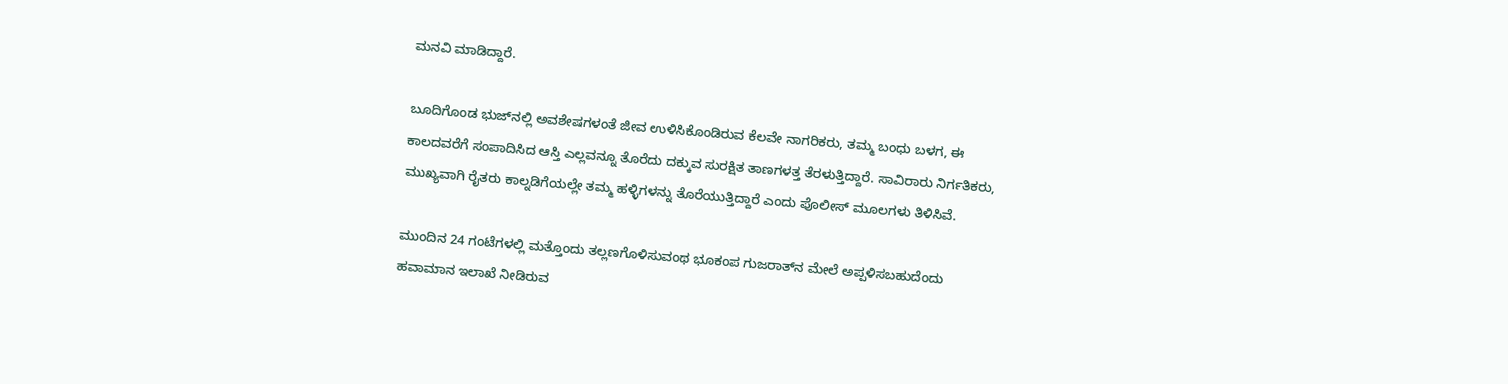ಮನವಿ ಮಾಡಿದ್ದಾರೆ.

ಬೂದಿಗೊಂಡ ಭುಜ್‌ನಲ್ಲಿ ಅವಶೇಷಗಳಂತೆ ಜೀವ ಉಳಿಸಿಕೊಂಡಿರುವ ಕೆಲವೇ ನಾಗರಿಕರು, ತಮ್ಮ ಬಂಧು ಬಳಗ, ಈ ಕಾಲದವರೆಗೆ ಸಂಪಾದಿಸಿದ ಆಸ್ತಿ ಎಲ್ಲವನ್ನೂ ತೊರೆದು ದಕ್ಕುವ ಸುರಕ್ಷಿತ ತಾಣಗಳತ್ತ ತೆರಳುತ್ತಿದ್ದಾರೆ. ಸಾವಿರಾರು ನಿರ್ಗತಿಕರು, ಮುಖ್ಯವಾಗಿ ರೈತರು ಕಾಲ್ನಡಿಗೆಯಲ್ಲೇ ತಮ್ಮ ಹಳ್ಳಿಗಳನ್ನು ತೊರೆಯುತ್ತಿದ್ದಾರೆ ಎಂದು ಪೊಲೀಸ್‌ ಮೂಲಗಳು ತಿಳಿಸಿವೆ.

ಮುಂದಿನ 24 ಗಂಟೆಗಳಲ್ಲಿ ಮತ್ತೊಂದು ತಲ್ಲಣಗೊಳಿಸುವಂಥ ಭೂಕಂಪ ಗುಜರಾತ್‌ನ ಮೇಲೆ ಅಪ್ಪಳಿಸಬಹುದೆಂದು ಹವಾಮಾನ ಇಲಾಖೆ ನೀಡಿರುವ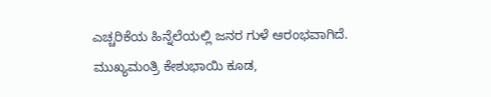ಎಚ್ಚರಿಕೆಯ ಹಿನ್ನೆಲೆಯಲ್ಲಿ ಜನರ ಗುಳೆ ಆರಂಭವಾಗಿದೆ. ಮುಖ್ಯಮಂತ್ರಿ ಕೇಶುಭಾಯಿ ಕೂಡ,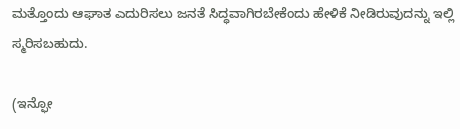ಮತ್ತೊಂದು ಆಘಾತ ಎದುರಿಸಲು ಜನತೆ ಸಿದ್ಧವಾಗಿರಬೇಕೆಂದು ಹೇಳಿಕೆ ನೀಡಿರುವುದನ್ನು ಇಲ್ಲಿ ಸ್ಮರಿಸಬಹುದು.

(ಇನ್ಫೋ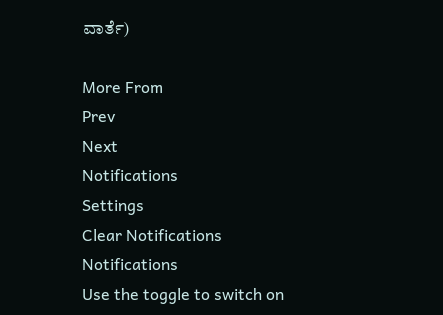ವಾರ್ತೆ)

More From
Prev
Next
Notifications
Settings
Clear Notifications
Notifications
Use the toggle to switch on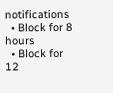notifications
  • Block for 8 hours
  • Block for 12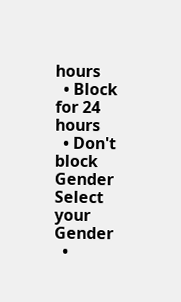hours
  • Block for 24 hours
  • Don't block
Gender
Select your Gender
  •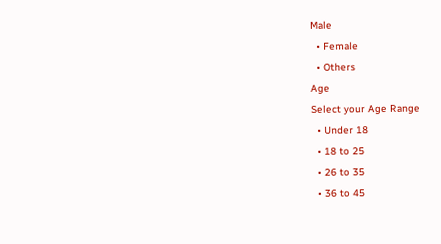Male
  • Female
  • Others
Age
Select your Age Range
  • Under 18
  • 18 to 25
  • 26 to 35
  • 36 to 45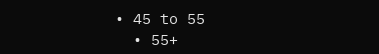• 45 to 55
  • 55+